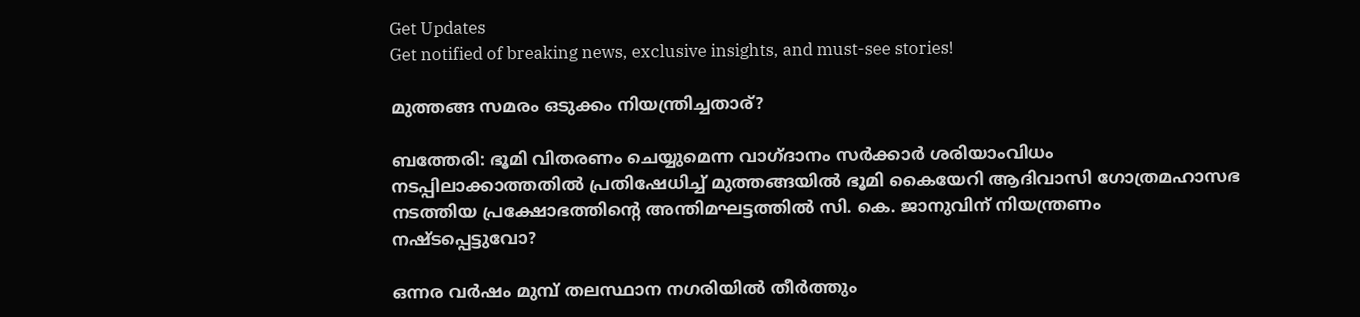Get Updates
Get notified of breaking news, exclusive insights, and must-see stories!

മുത്തങ്ങ സമരം ഒടുക്കം നിയന്ത്രിച്ചതാര്?

ബത്തേരി: ഭൂമി വിതരണം ചെയ്യുമെന്ന വാഗ്ദാനം സര്‍ക്കാര്‍ ശരിയാംവിധം നടപ്പിലാക്കാത്തതില്‍ പ്രതിഷേധിച്ച് മുത്തങ്ങയില്‍ ഭൂമി കൈയേറി ആദിവാസി ഗോത്രമഹാസഭ നടത്തിയ പ്രക്ഷോഭത്തിന്റെ അന്തിമഘട്ടത്തില്‍ സി. കെ. ജാനുവിന് നിയന്ത്രണം നഷ്ടപ്പെട്ടുവോ?

ഒന്നര വര്‍ഷം മുമ്പ് തലസ്ഥാന നഗരിയില്‍ തീര്‍ത്തും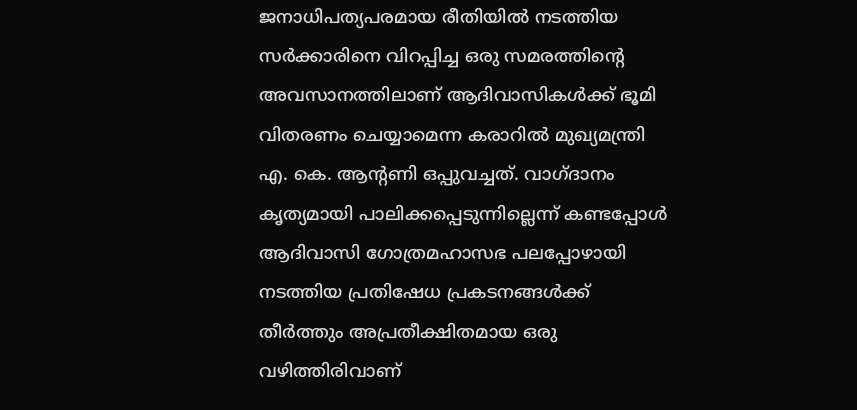ജനാധിപത്യപരമായ രീതിയില്‍ നടത്തിയ സര്‍ക്കാരിനെ വിറപ്പിച്ച ഒരു സമരത്തിന്റെ അവസാനത്തിലാണ് ആദിവാസികള്‍ക്ക് ഭൂമി വിതരണം ചെയ്യാമെന്ന കരാറില്‍ മുഖ്യമന്ത്രി എ. കെ. ആന്റണി ഒപ്പുവച്ചത്. വാഗ്ദാനം കൃത്യമായി പാലിക്കപ്പെടുന്നില്ലെന്ന് കണ്ടപ്പോള്‍ ആദിവാസി ഗോത്രമഹാസഭ പലപ്പോഴായി നടത്തിയ പ്രതിഷേധ പ്രകടനങ്ങള്‍ക്ക് തീര്‍ത്തും അപ്രതീക്ഷിതമായ ഒരു വഴിത്തിരിവാണ്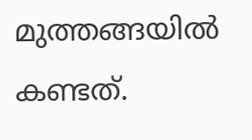മുത്തങ്ങയില്‍ കണ്ടത്.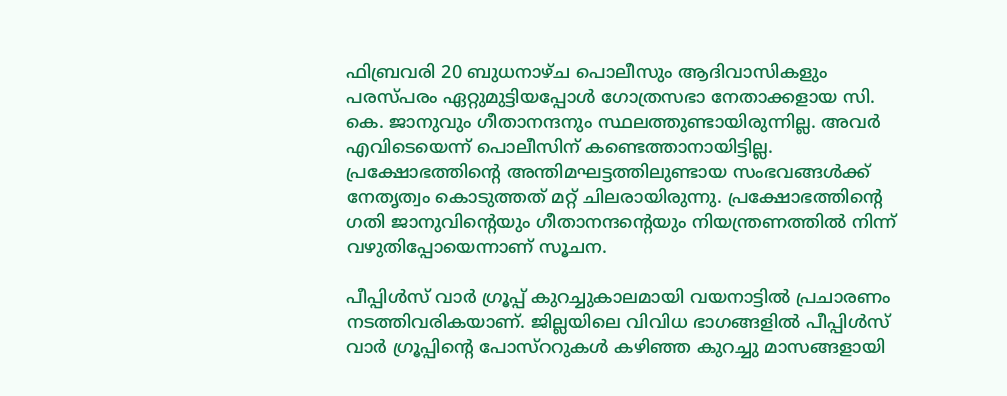ഫിബ്രവരി 20 ബുധനാഴ്ച പൊലീസും ആദിവാസികളും പരസ്പരം ഏറ്റുമുട്ടിയപ്പോള്‍ ഗോത്രസഭാ നേതാക്കളായ സി. കെ. ജാനുവും ഗീതാനന്ദനും സ്ഥലത്തുണ്ടായിരുന്നില്ല. അവര്‍ എവിടെയെന്ന് പൊലീസിന് കണ്ടെത്താനായിട്ടില്ല. പ്രക്ഷോഭത്തിന്റെ അന്തിമഘട്ടത്തിലുണ്ടായ സംഭവങ്ങള്‍ക്ക് നേതൃത്വം കൊടുത്തത് മറ്റ് ചിലരായിരുന്നു. പ്രക്ഷോഭത്തിന്റെ ഗതി ജാനുവിന്റെയും ഗീതാനന്ദന്റെയും നിയന്ത്രണത്തില്‍ നിന്ന് വഴുതിപ്പോയെന്നാണ് സൂചന.

പീപ്പിള്‍സ് വാര്‍ ഗ്രൂപ്പ് കുറച്ചുകാലമായി വയനാട്ടില്‍ പ്രചാരണം നടത്തിവരികയാണ്. ജില്ലയിലെ വിവിധ ഭാഗങ്ങളില്‍ പീപ്പിള്‍സ് വാര്‍ ഗ്രൂപ്പിന്റെ പോസ്ററുകള്‍ കഴിഞ്ഞ കുറച്ചു മാസങ്ങളായി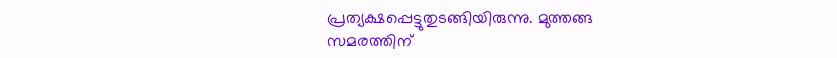പ്രത്യക്ഷപ്പെട്ടുതുടങ്ങിയിരുന്നു. മുത്തങ്ങ സമരത്തിന്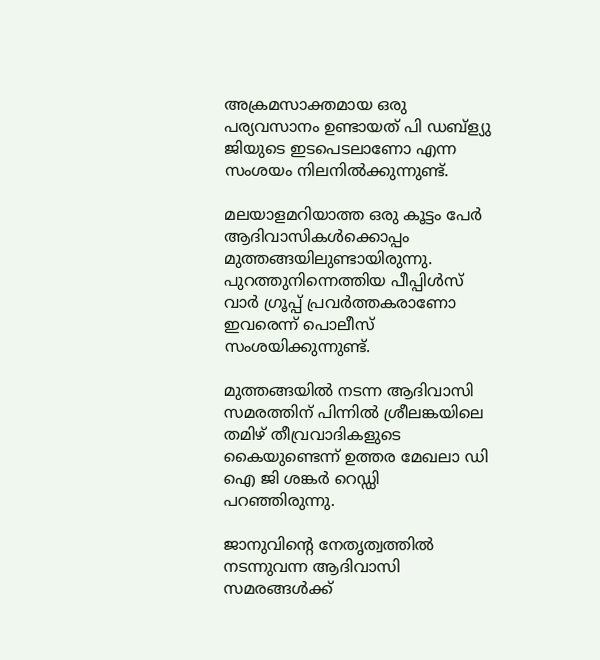അക്രമസാക്തമായ ഒരു പര്യവസാനം ഉണ്ടായത് പി ഡബ്ള്യു ജിയുടെ ഇടപെടലാണോ എന്ന സംശയം നിലനില്‍ക്കുന്നുണ്ട്.

മലയാളമറിയാത്ത ഒരു കൂട്ടം പേര്‍ ആദിവാസികള്‍ക്കൊപ്പം മുത്തങ്ങയിലുണ്ടായിരുന്നു. പുറത്തുനിന്നെത്തിയ പീപ്പിള്‍സ് വാര്‍ ഗ്രൂപ്പ് പ്രവര്‍ത്തകരാണോ ഇവരെന്ന് പൊലീസ് സംശയിക്കുന്നുണ്ട്.

മുത്തങ്ങയില്‍ നടന്ന ആദിവാസി സമരത്തിന് പിന്നില്‍ ശ്രീലങ്കയിലെ തമിഴ് തീവ്രവാദികളുടെ കൈയുണ്ടെന്ന് ഉത്തര മേഖലാ ഡി ഐ ജി ശങ്കര്‍ റെഡ്ഡി പറഞ്ഞിരുന്നു.

ജാനുവിന്റെ നേതൃത്വത്തില്‍ നടന്നുവന്ന ആദിവാസി സമരങ്ങള്‍ക്ക്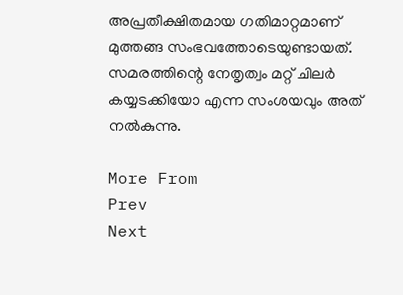അപ്രതീക്ഷിതമായ ഗതിമാറ്റമാണ് മുത്തങ്ങ സംഭവത്തോടെയുണ്ടായത്. സമരത്തിന്റെ നേതൃത്വം മറ്റ് ചിലര്‍ കയ്യടക്കിയോ എന്ന സംശയവും അത് നല്‍കുന്നു.

More From
Prev
Next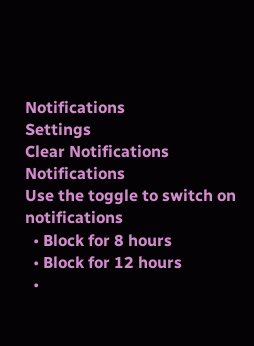Notifications
Settings
Clear Notifications
Notifications
Use the toggle to switch on notifications
  • Block for 8 hours
  • Block for 12 hours
  •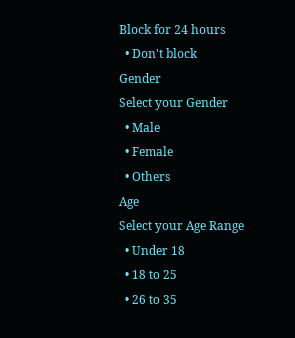Block for 24 hours
  • Don't block
Gender
Select your Gender
  • Male
  • Female
  • Others
Age
Select your Age Range
  • Under 18
  • 18 to 25
  • 26 to 35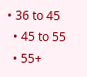• 36 to 45
  • 45 to 55
  • 55+